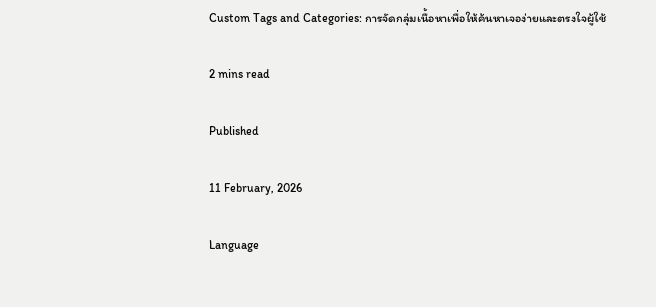Custom Tags and Categories: การจัดกลุ่มเนื้อหาเพื่อให้ค้นหาเจอง่ายและตรงใจผู้ใช้

2 mins read

Published

11 February, 2026

Language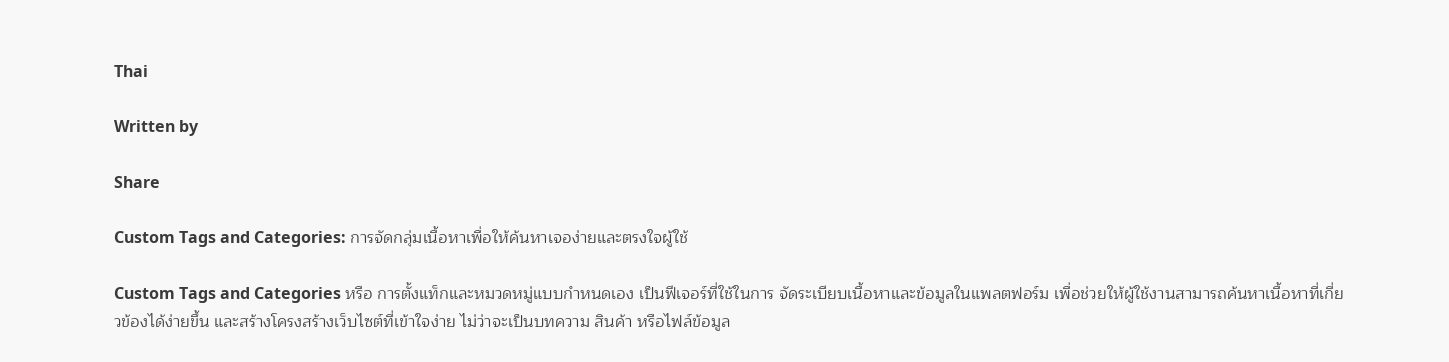Thai

Written by

Share

Custom Tags and Categories: การจัดกลุ่มเนื้อหาเพื่อให้ค้นหาเจอง่ายและตรงใจผู้ใช้

Custom Tags and Categories หรือ การตั้งแท็กและหมวดหมู่แบบกำหนดเอง เป็นฟีเจอร์ที่ใช้ในการ จัดระเบียบเนื้อหาและข้อมูลในแพลตฟอร์ม เพื่อช่วยให้ผู้ใช้งานสามารถค้นหาเนื้อหาที่เกี่ยวข้องได้ง่ายขึ้น และสร้างโครงสร้างเว็บไซต์ที่เข้าใจง่าย ไม่ว่าจะเป็นบทความ สินค้า หรือไฟล์ข้อมูล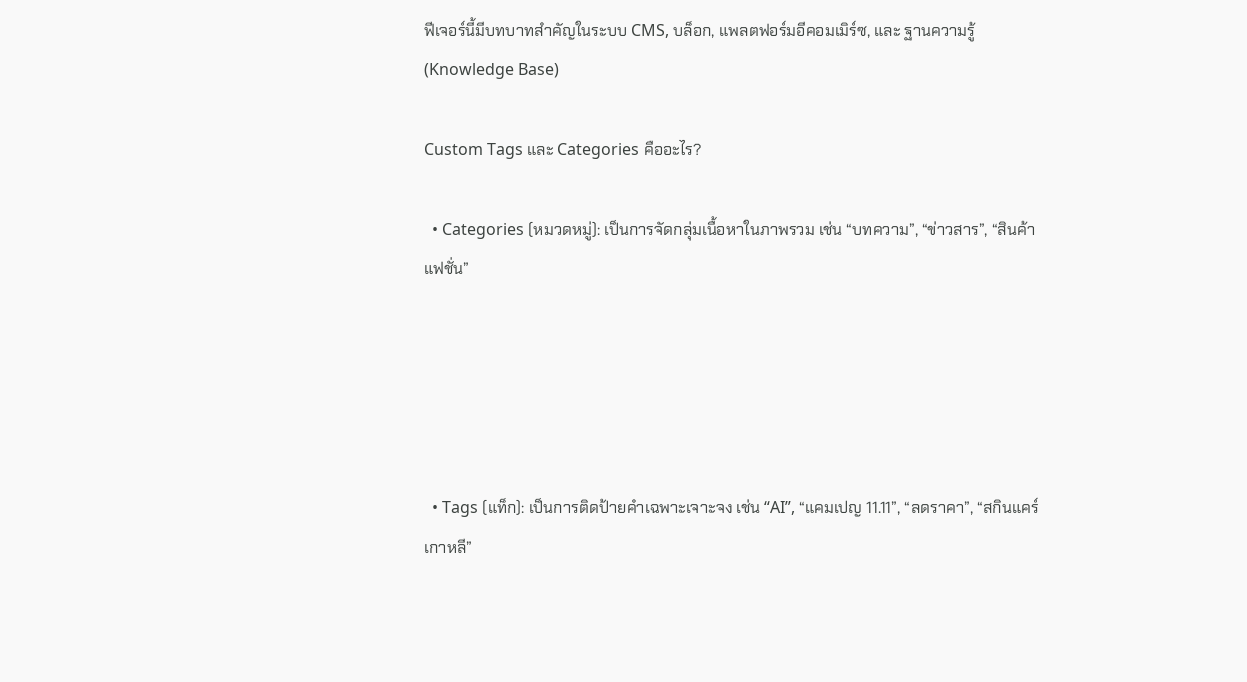ฟีเจอร์นี้มีบทบาทสำคัญในระบบ CMS, บล็อก, แพลตฟอร์มอีคอมเมิร์ซ, และ ฐานความรู้ (Knowledge Base)

Custom Tags และ Categories คืออะไร?

  • Categories (หมวดหมู่): เป็นการจัดกลุ่มเนื้อหาในภาพรวม เช่น “บทความ”, “ข่าวสาร”, “สินค้าแฟชั่น”





  • Tags (แท็ก): เป็นการติดป้ายคำเฉพาะเจาะจง เช่น “AI”, “แคมเปญ 11.11”, “ลดราคา”, “สกินแคร์เกาหลี”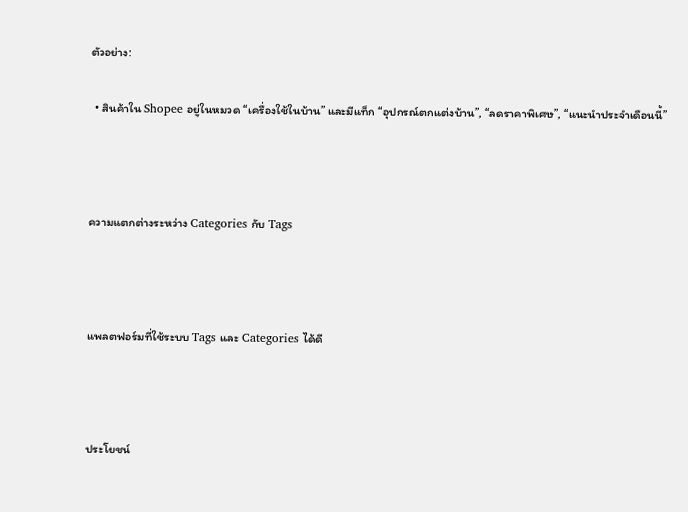ตัวอย่าง:

  • สินค้าใน Shopee อยู่ในหมวด “เครื่องใช้ในบ้าน” และมีแท็ก “อุปกรณ์ตกแต่งบ้าน”, “ลดราคาพิเศษ”, “แนะนำประจำเดือนนี้”



ความแตกต่างระหว่าง Categories กับ Tags



แพลตฟอร์มที่ใช้ระบบ Tags และ Categories ได้ดี



ประโยชน์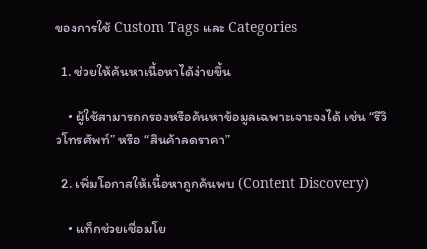ของการใช้ Custom Tags และ Categories

  1. ช่วยให้ค้นหาเนื้อหาได้ง่ายขึ้น

    • ผู้ใช้สามารถกรองหรือค้นหาข้อมูลเฉพาะเจาะจงได้ เช่น “รีวิวโทรศัพท์” หรือ “สินค้าลดราคา”

  2. เพิ่มโอกาสให้เนื้อหาถูกค้นพบ (Content Discovery)

    • แท็กช่วยเชื่อมโย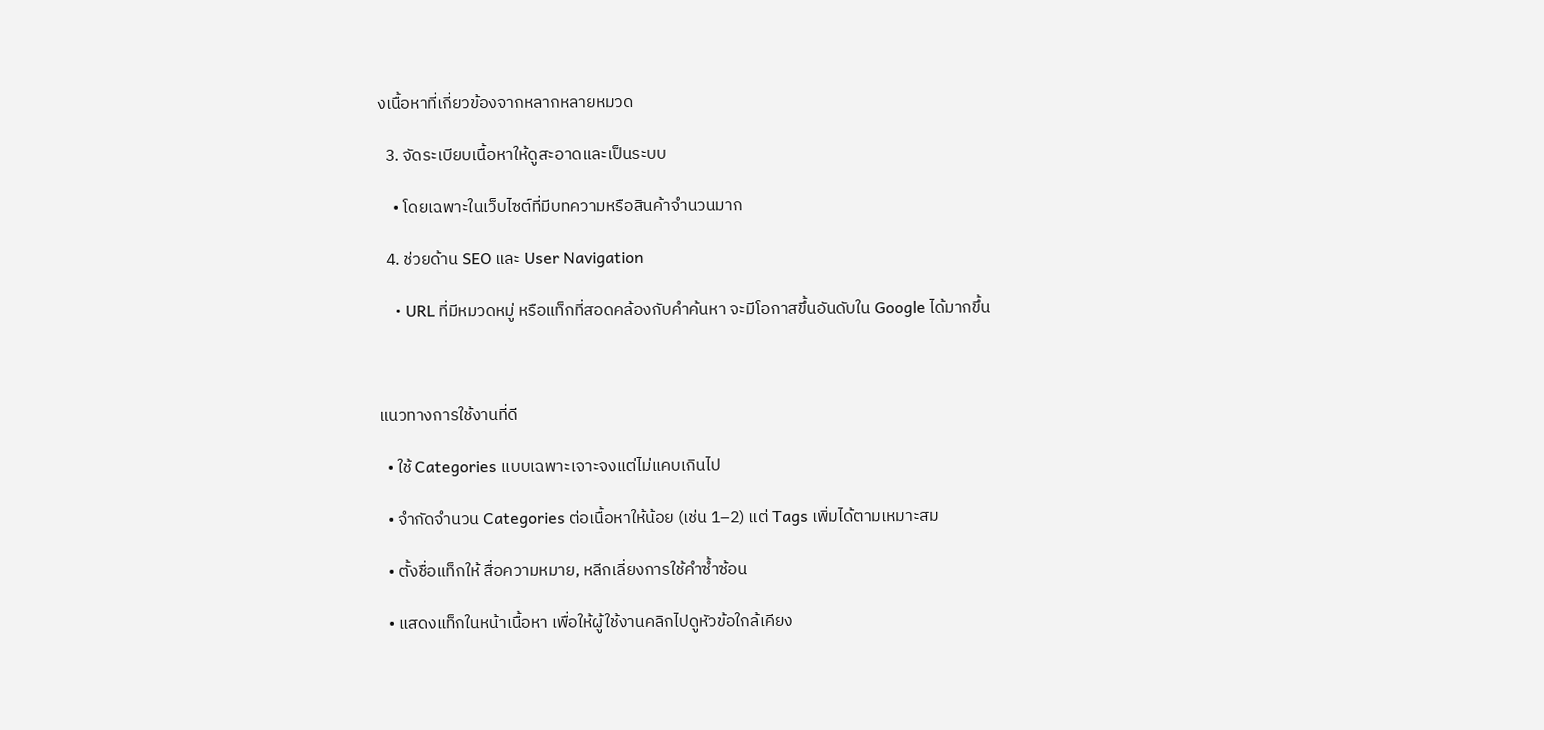งเนื้อหาที่เกี่ยวข้องจากหลากหลายหมวด

  3. จัดระเบียบเนื้อหาให้ดูสะอาดและเป็นระบบ

    • โดยเฉพาะในเว็บไซต์ที่มีบทความหรือสินค้าจำนวนมาก

  4. ช่วยด้าน SEO และ User Navigation

    • URL ที่มีหมวดหมู่ หรือแท็กที่สอดคล้องกับคำค้นหา จะมีโอกาสขึ้นอันดับใน Google ได้มากขึ้น



แนวทางการใช้งานที่ดี

  • ใช้ Categories แบบเฉพาะเจาะจงแต่ไม่แคบเกินไป

  • จำกัดจำนวน Categories ต่อเนื้อหาให้น้อย (เช่น 1–2) แต่ Tags เพิ่มได้ตามเหมาะสม

  • ตั้งชื่อแท็กให้ สื่อความหมาย, หลีกเลี่ยงการใช้คำซ้ำซ้อน

  • แสดงแท็กในหน้าเนื้อหา เพื่อให้ผู้ใช้งานคลิกไปดูหัวข้อใกล้เคียง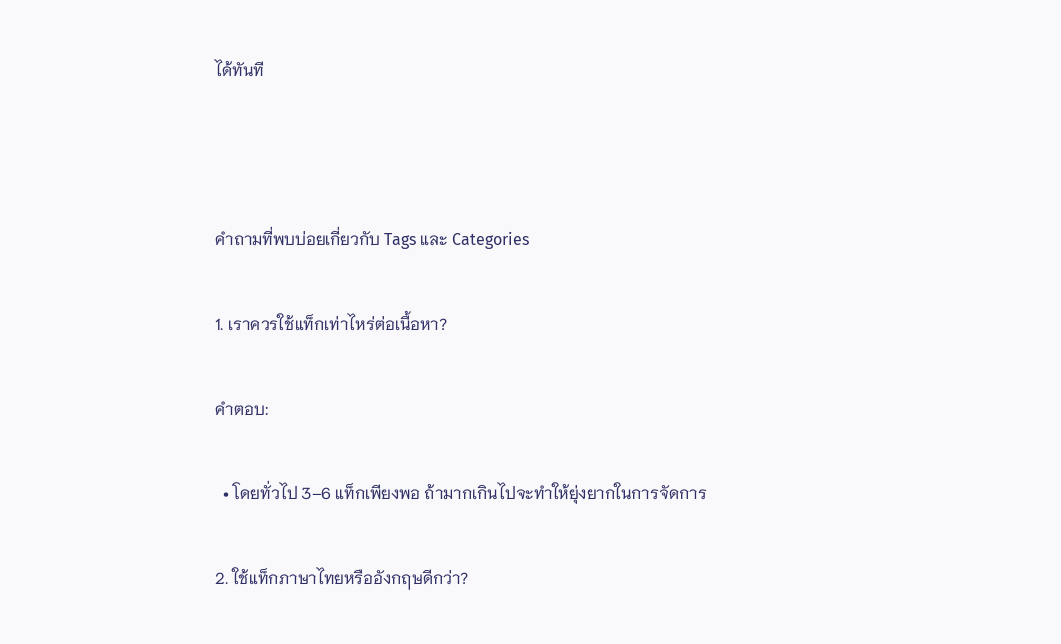ได้ทันที



คำถามที่พบบ่อยเกี่ยวกับ Tags และ Categories

1. เราควรใช้แท็กเท่าไหร่ต่อเนื้อหา?

คำตอบ:

  • โดยทั่วไป 3–6 แท็กเพียงพอ ถ้ามากเกินไปจะทำให้ยุ่งยากในการจัดการ

2. ใช้แท็กภาษาไทยหรืออังกฤษดีกว่า?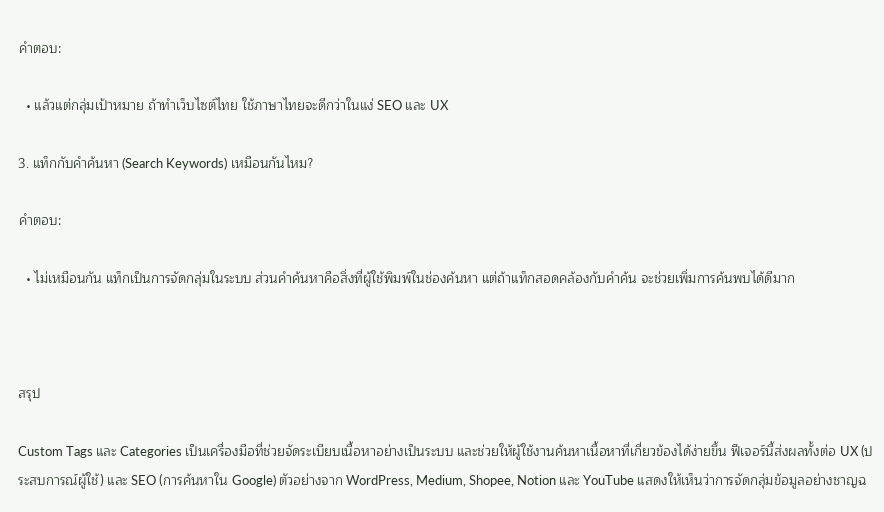คำตอบ:

  • แล้วแต่กลุ่มเป้าหมาย ถ้าทำเว็บไซต์ไทย ใช้ภาษาไทยจะดีกว่าในแง่ SEO และ UX

3. แท็กกับคำค้นหา (Search Keywords) เหมือนกันไหม?

คำตอบ:

  • ไม่เหมือนกัน แท็กเป็นการจัดกลุ่มในระบบ ส่วนคำค้นหาคือสิ่งที่ผู้ใช้พิมพ์ในช่องค้นหา แต่ถ้าแท็กสอดคล้องกับคำค้น จะช่วยเพิ่มการค้นพบได้ดีมาก



สรุป

Custom Tags และ Categories เป็นเครื่องมือที่ช่วยจัดระเบียบเนื้อหาอย่างเป็นระบบ และช่วยให้ผู้ใช้งานค้นหาเนื้อหาที่เกี่ยวข้องได้ง่ายขึ้น ฟีเจอร์นี้ส่งผลทั้งต่อ UX (ประสบการณ์ผู้ใช้) และ SEO (การค้นหาใน Google) ตัวอย่างจาก WordPress, Medium, Shopee, Notion และ YouTube แสดงให้เห็นว่าการจัดกลุ่มข้อมูลอย่างชาญฉ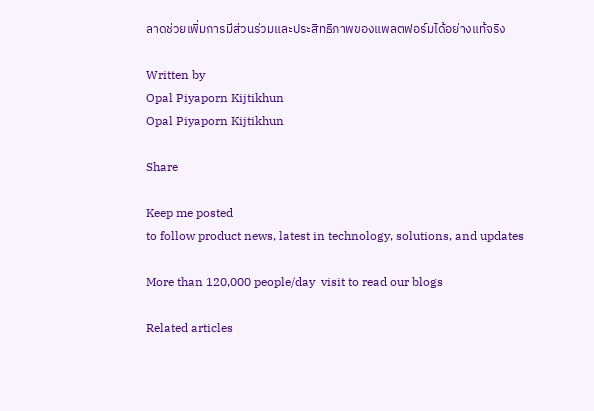ลาดช่วยเพิ่มการมีส่วนร่วมและประสิทธิภาพของแพลตฟอร์มได้อย่างแท้จริง

Written by
Opal Piyaporn Kijtikhun
Opal Piyaporn Kijtikhun

Share

Keep me posted
to follow product news, latest in technology, solutions, and updates

More than 120,000 people/day  visit to read our blogs

Related articles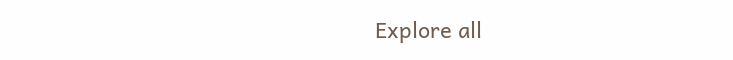Explore all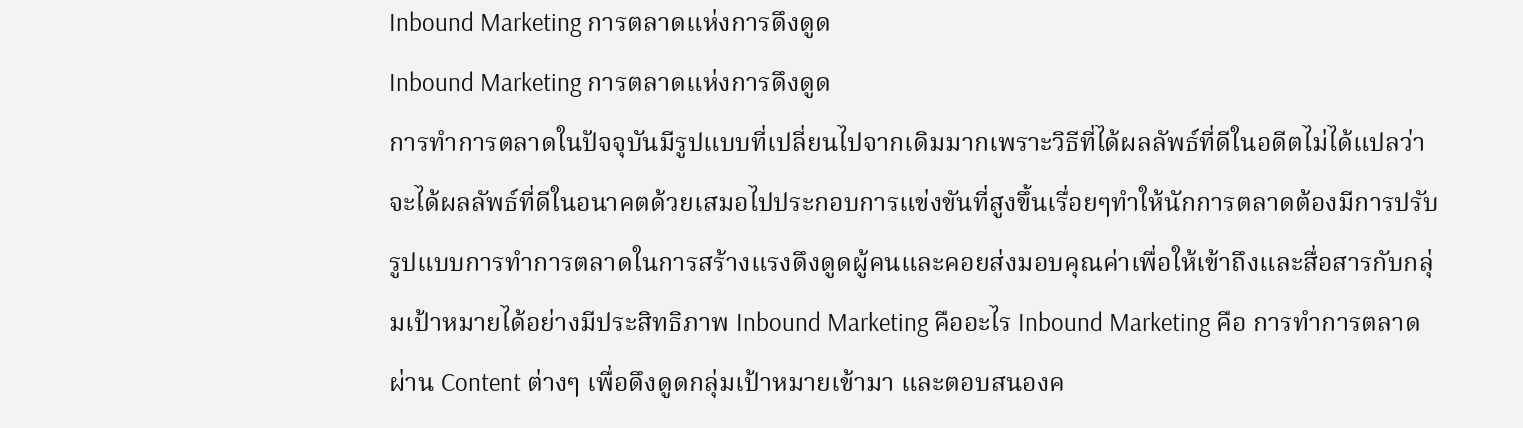Inbound Marketing การตลาดแห่งการดึงดูด
Inbound Marketing การตลาดแห่งการดึงดูด
การทำการตลาดในปัจจุบันมีรูปแบบที่เปลี่ยนไปจากเดิมมากเพราะวิธีที่ได้ผลลัพธ์ที่ดีในอดีตไม่ได้แปลว่าจะได้ผลลัพธ์ที่ดีในอนาคตด้วยเสมอไปประกอบการแข่งขันที่สูงขึ้นเรื่อยๆทำให้นักการตลาดต้องมีการปรับรูปแบบการทำการตลาดในการสร้างแรงดึงดูดผู้คนและคอยส่งมอบคุณค่าเพื่อให้เข้าถึงและสื่อสารกับกลุ่มเป้าหมายได้อย่างมีประสิทธิภาพ Inbound Marketing คืออะไร Inbound Marketing คือ การทำการตลาดผ่าน Content ต่างๆ เพื่อดึงดูดกลุ่มเป้าหมายเข้ามา และตอบสนองค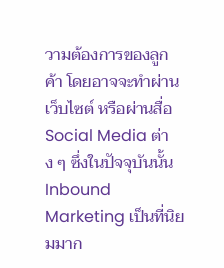วามต้องการของลูกค้า โดยอาจจะทำผ่านเว็บไซต์ หรือผ่านสื่อ Social Media ต่าง ๆ ซึ่งในปัจจุบันนั้น Inbound Marketing เป็นที่นิยมมาก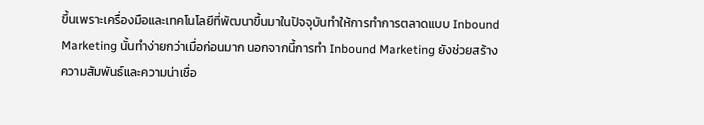ขึ้นเพราะเครื่องมือและเทคโนโลยีที่พัฒนาขึ้นมาในปัจจุบันทำให้การทำการตลาดแบบ Inbound Marketing นั้นทำง่ายกว่าเมื่อก่อนมาก นอกจากนี้การทำ Inbound Marketing ยังช่วยสร้างความสัมพันธ์และความน่าเชื่อ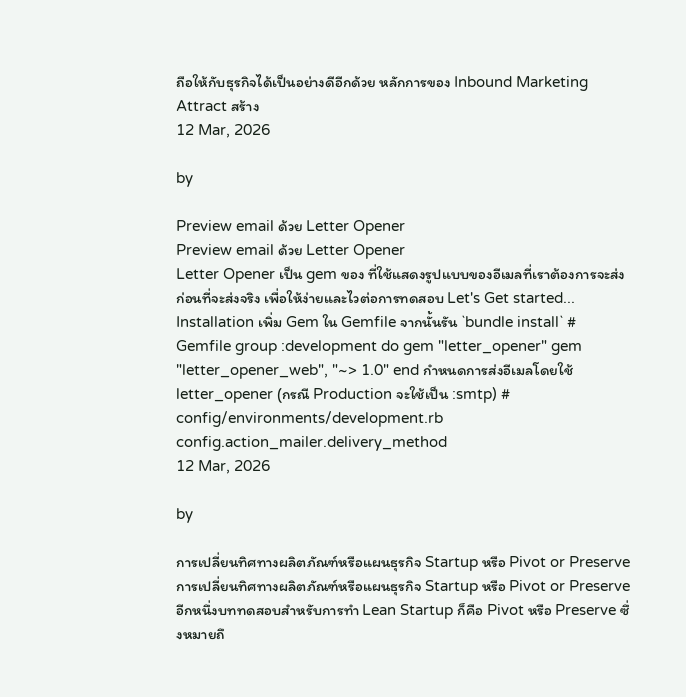ถือให้กับธุรกิจได้เป็นอย่างดีอีกด้วย หลักการของ Inbound Marketing Attract สร้าง
12 Mar, 2026

by

Preview email ด้วย Letter Opener
Preview email ด้วย Letter Opener
Letter Opener เป็น gem ของ ที่ใช้แสดงรูปแบบของอีเมลที่เราต้องการจะส่ง ก่อนที่จะส่งจริง เพื่อให้ง่ายและไวต่อการทดสอบ Let's Get started... Installation เพิ่ม Gem ใน Gemfile จากนั้นรัน `bundle install` # Gemfile group :development do gem "letter_opener" gem "letter_opener_web", "~> 1.0" end กำหนดการส่งอีเมลโดยใช้ letter_opener (กรณี Production จะใช้เป็น :smtp) # config/environments/development.rb config.action_mailer.delivery_method
12 Mar, 2026

by

การเปลี่ยนทิศทางผลิตภัณฑ์หรือแผนธุรกิจ Startup หรือ Pivot or Preserve
การเปลี่ยนทิศทางผลิตภัณฑ์หรือแผนธุรกิจ Startup หรือ Pivot or Preserve
อีกหนึ่งบททดสอบสำหรับการทำ Lean Startup ก็คือ Pivot หรือ Preserve ซึ่งหมายถึ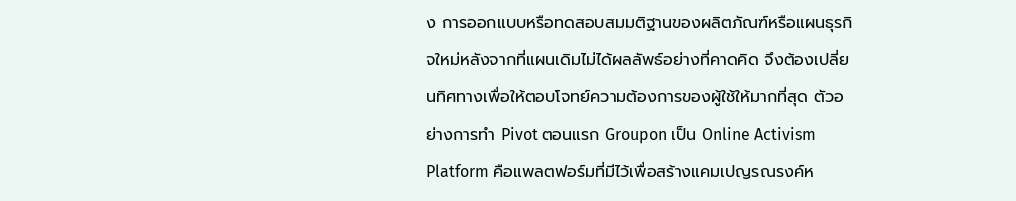ง การออกแบบหรือทดสอบสมมติฐานของผลิตภัณฑ์หรือแผนธุรกิจใหม่หลังจากที่แผนเดิมไม่ได้ผลลัพธ์อย่างที่คาดคิด จึงต้องเปลี่ยนทิศทางเพื่อให้ตอบโจทย์ความต้องการของผู้ใช้ให้มากที่สุด ตัวอย่างการทำ Pivot ตอนแรก Groupon เป็น Online Activism Platform คือแพลตฟอร์มที่มีไว้เพื่อสร้างแคมเปญรณรงค์ห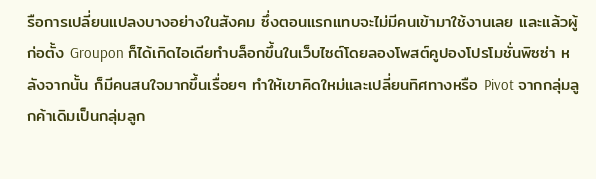รือการเปลี่ยนแปลงบางอย่างในสังคม ซึ่งตอนแรกแทบจะไม่มีคนเข้ามาใช้งานเลย และแล้วผู้ก่อตั้ง Groupon ก็ได้เกิดไอเดียทำบล็อกขึ้นในเว็บไซต์โดยลองโพสต์คูปองโปรโมชั่นพิซซ่า หลังจากนั้น ก็มีคนสนใจมากขึ้นเรื่อยๆ ทำให้เขาคิดใหม่และเปลี่ยนทิศทางหรือ Pivot จากกลุ่มลูกค้าเดิมเป็นกลุ่มลูก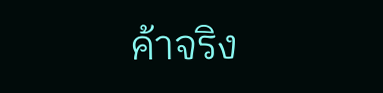ค้าจริง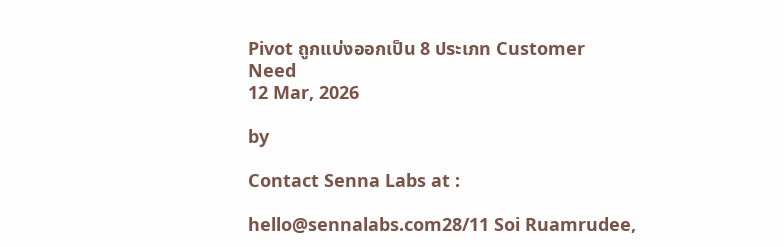Pivot ถูกแบ่งออกเป็น 8 ประเภท Customer Need
12 Mar, 2026

by

Contact Senna Labs at :

hello@sennalabs.com28/11 Soi Ruamrudee,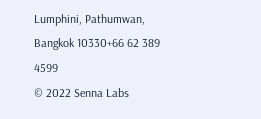Lumphini, Pathumwan, Bangkok 10330+66 62 389 4599
© 2022 Senna Labs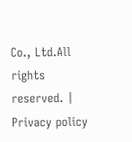Co., Ltd.All rights reserved. | Privacy policy